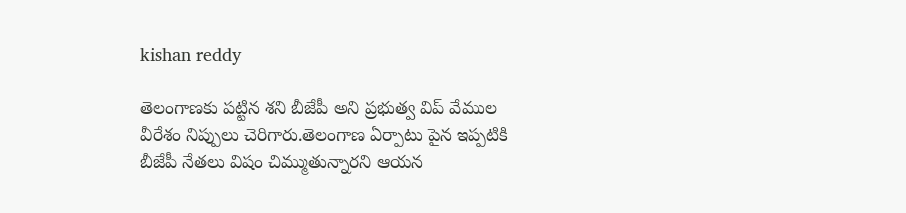kishan reddy

తెలంగాణకు ప‌ట్టిన శ‌ని బీజేపీ అని ప్ర‌భుత్వ విప్ వేముల వీరేశం నిప్పులు చెరిగారు.తెలంగాణ ఏర్పాటు పైన ఇప్ప‌టికి బీజేపీ నేత‌లు విషం చిమ్ముతున్నార‌ని ఆయ‌న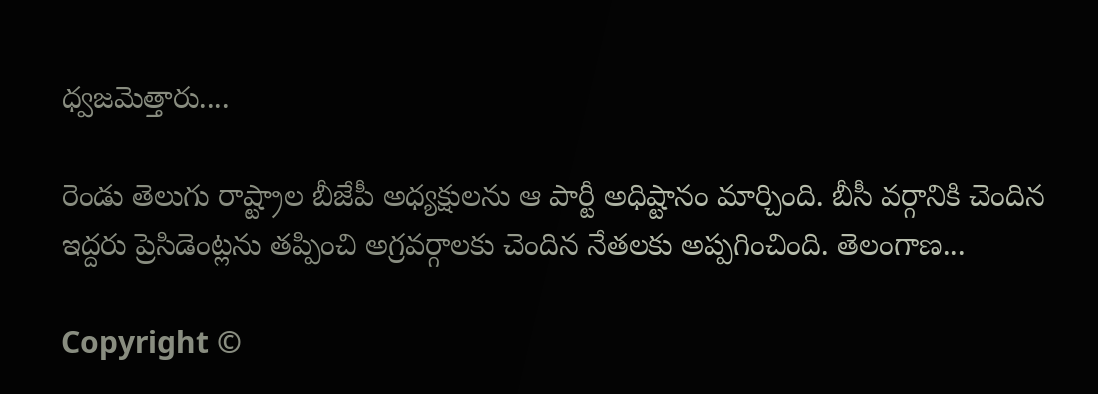ధ్వ‌జ‌మెత్తారు....

రెండు తెలుగు రాష్ట్రాల బీజేపీ అధ్యక్షులను ఆ పార్టీ అధిష్టానం మార్చింది. బీసీ వర్గానికి చెందిన ఇద్దరు ప్రెసిడెంట్లను తప్పించి అగ్రవర్గాలకు చెందిన నేతలకు అప్పగించింది. తెలంగాణ...

Copyright ©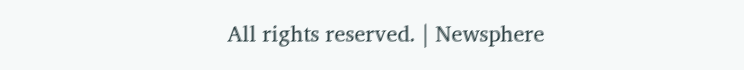All rights reserved. | Newsphere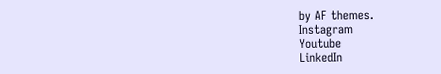by AF themes.
Instagram
Youtube
LinkedIn